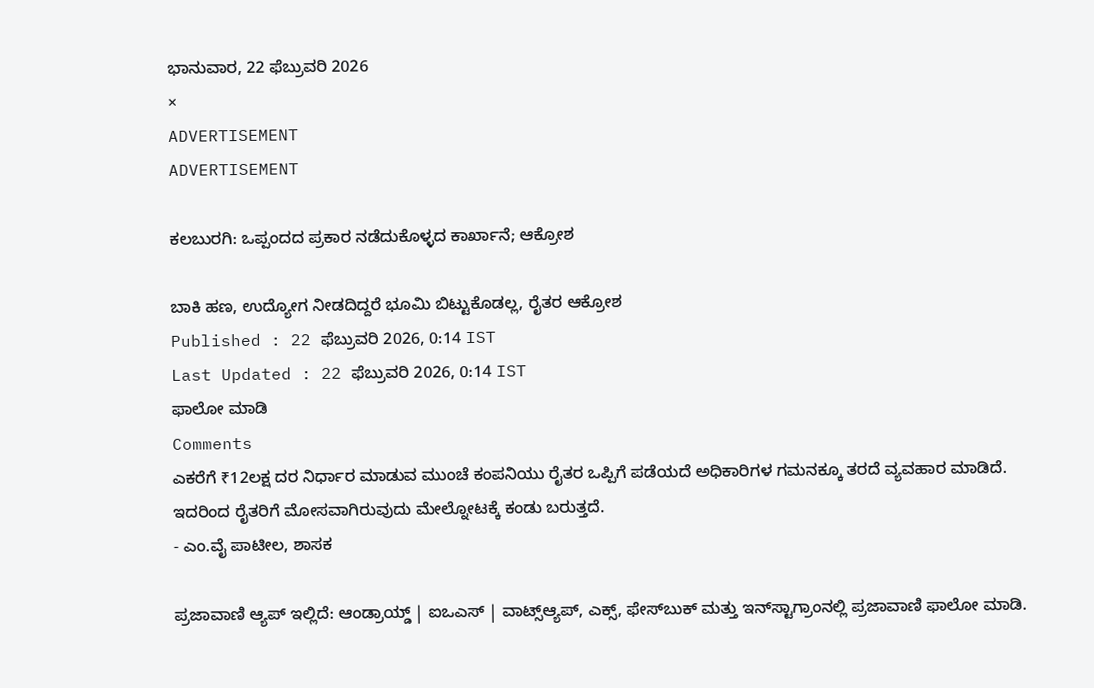ಭಾನುವಾರ, 22 ಫೆಬ್ರುವರಿ 2026
×
ADVERTISEMENT
ADVERTISEMENT

ಕಲಬುರಗಿ: ಒಪ್ಪಂದದ ಪ್ರಕಾರ ನಡೆದುಕೊಳ್ಳದ ಕಾರ್ಖಾನೆ; ಆಕ್ರೋಶ

ಬಾಕಿ ಹಣ, ಉದ್ಯೋಗ ನೀಡದಿದ್ದರೆ ಭೂಮಿ ಬಿಟ್ಟುಕೊಡಲ್ಲ, ರೈತರ ಆಕ್ರೋಶ
Published : 22 ಫೆಬ್ರುವರಿ 2026, 0:14 IST
Last Updated : 22 ಫೆಬ್ರುವರಿ 2026, 0:14 IST
ಫಾಲೋ ಮಾಡಿ
Comments
ಎಕರೆಗೆ ₹12ಲಕ್ಷ ದರ ನಿರ್ಧಾರ ಮಾಡುವ ಮುಂಚೆ ಕಂಪನಿಯು ರೈತರ ಒಪ್ಪಿಗೆ ಪಡೆಯದೆ ಅಧಿಕಾರಿಗಳ ಗಮನಕ್ಕೂ ತರದೆ ವ್ಯವಹಾರ ಮಾಡಿದೆ. ಇದರಿಂದ ರೈತರಿಗೆ ಮೋಸವಾಗಿರುವುದು ಮೇಲ್ನೋಟಕ್ಕೆ ಕಂಡು ಬರುತ್ತದೆ.
- ಎಂ.ವೈ ಪಾಟೀಲ, ಶಾಸಕ

ಪ್ರಜಾವಾಣಿ ಆ್ಯಪ್ ಇಲ್ಲಿದೆ: ಆಂಡ್ರಾಯ್ಡ್ | ಐಒಎಸ್ | ವಾಟ್ಸ್ಆ್ಯಪ್, ಎಕ್ಸ್, ಫೇಸ್‌ಬುಕ್ ಮತ್ತು ಇನ್‌ಸ್ಟಾಗ್ರಾಂನಲ್ಲಿ ಪ್ರಜಾವಾಣಿ ಫಾಲೋ ಮಾಡಿ.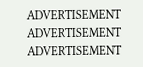ADVERTISEMENT
ADVERTISEMENT
ADVERTISEMENT